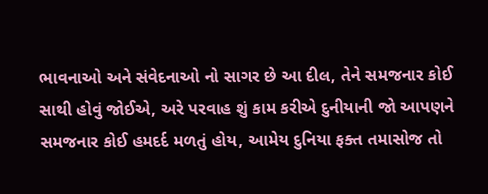ભાવનાઓ અને સંવેદનાઓ નો સાગર છે આ દીલ, તેને સમજનાર કોઈ સાથી હોવું જોઈએ, અરે પરવાહ શું કામ કરીએ દુનીયાની જો આપણને સમજનાર કોઈ હમદર્દ મળતું હોય, આમેય દુનિયા ફક્ત તમાસોજ તો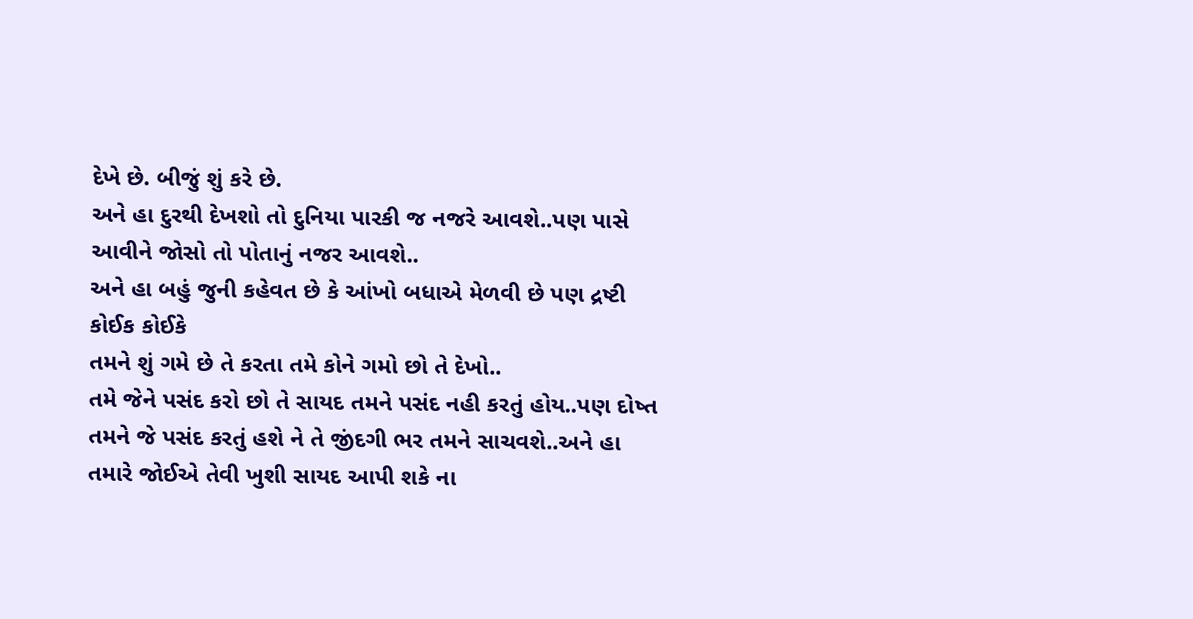દેખે છે. બીજું શું કરે છે.
અને હા દુરથી દેખશો તો દુનિયા પારકી જ નજરે આવશે..પણ પાસે આવીને જોસો તો પોતાનું નજર આવશે..
અને હા બહું જુની કહેવત છે કે આંખો બધાએ મેળવી છે પણ દ્રષ્ટી કોઈક કોઈકે
તમને શું ગમે છે તે કરતા તમે કોને ગમો છો તે દેખો..
તમે જેને પસંદ કરો છો તે સાયદ તમને પસંદ નહી કરતું હોય..પણ દોષ્ત તમને જે પસંદ કરતું હશે ને તે જીંદગી ભર તમને સાચવશે..અને હા તમારે જોઈએ તેવી ખુશી સાયદ આપી શકે ના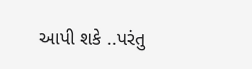આપી શકે ..પરંતુ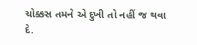ચોક્કસ તમને એ દુખી તો નહીં જ થવા દે.